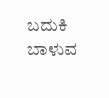ಬದುಕಿ ಬಾಳುವ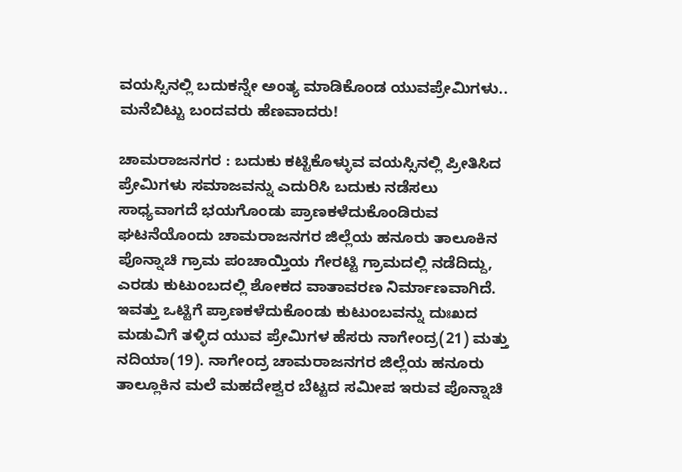ವಯಸ್ಸಿನಲ್ಲಿ ಬದುಕನ್ನೇ ಅಂತ್ಯ ಮಾಡಿಕೊಂಡ ಯುವಪ್ರೇಮಿಗಳು.. ಮನೆಬಿಟ್ಟು ಬಂದವರು ಹೆಣವಾದರು!

ಚಾಮರಾಜನಗರ : ಬದುಕು ಕಟ್ಟಿಕೊಳ್ಳುವ ವಯಸ್ಸಿನಲ್ಲಿ ಪ್ರೀತಿಸಿದ ಪ್ರೇಮಿಗಳು ಸಮಾಜವನ್ನು ಎದುರಿಸಿ ಬದುಕು ನಡೆಸಲು ಸಾಧ್ಯವಾಗದೆ ಭಯಗೊಂಡು ಪ್ರಾಣಕಳೆದುಕೊಂಡಿರುವ ಘಟನೆಯೊಂದು ಚಾಮರಾಜನಗರ ಜಿಲ್ಲೆಯ ಹನೂರು ತಾಲೂಕಿನ ಪೊನ್ನಾಚಿ ಗ್ರಾಮ ಪಂಚಾಯ್ತಿಯ ಗೇರಟ್ಟಿ ಗ್ರಾಮದಲ್ಲಿ ನಡೆದಿದ್ದು, ಎರಡು ಕುಟುಂಬದಲ್ಲಿ ಶೋಕದ ವಾತಾವರಣ ನಿರ್ಮಾಣವಾಗಿದೆ.
ಇವತ್ತು ಒಟ್ಟಿಗೆ ಪ್ರಾಣಕಳೆದುಕೊಂಡು ಕುಟುಂಬವನ್ನು ದುಃಖದ ಮಡುವಿಗೆ ತಳ್ಳಿದ ಯುವ ಪ್ರೇಮಿಗಳ ಹೆಸರು ನಾಗೇಂದ್ರ(21) ಮತ್ತು ನದಿಯಾ(19). ನಾಗೇಂದ್ರ ಚಾಮರಾಜನಗರ ಜಿಲ್ಲೆಯ ಹನೂರು ತಾಲ್ಲೂಕಿನ ಮಲೆ ಮಹದೇಶ್ವರ ಬೆಟ್ಟದ ಸಮೀಪ ಇರುವ ಪೊನ್ನಾಚಿ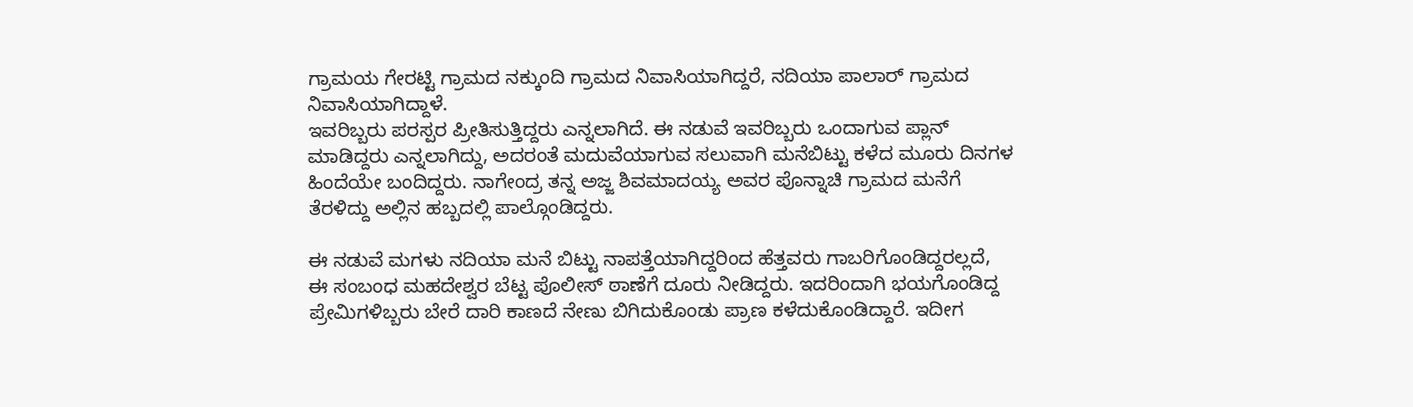ಗ್ರಾಮಯ ಗೇರಟ್ಟಿ ಗ್ರಾಮದ ನಕ್ಕುಂದಿ ಗ್ರಾಮದ ನಿವಾಸಿಯಾಗಿದ್ದರೆ, ನದಿಯಾ ಪಾಲಾರ್ ಗ್ರಾಮದ ನಿವಾಸಿಯಾಗಿದ್ದಾಳೆ.
ಇವರಿಬ್ಬರು ಪರಸ್ಪರ ಪ್ರೀತಿಸುತ್ತಿದ್ದರು ಎನ್ನಲಾಗಿದೆ. ಈ ನಡುವೆ ಇವರಿಬ್ಬರು ಒಂದಾಗುವ ಪ್ಲಾನ್ ಮಾಡಿದ್ದರು ಎನ್ನಲಾಗಿದ್ದು, ಅದರಂತೆ ಮದುವೆಯಾಗುವ ಸಲುವಾಗಿ ಮನೆಬಿಟ್ಟು ಕಳೆದ ಮೂರು ದಿನಗಳ ಹಿಂದೆಯೇ ಬಂದಿದ್ದರು. ನಾಗೇಂದ್ರ ತನ್ನ ಅಜ್ಜ ಶಿವಮಾದಯ್ಯ ಅವರ ಪೊನ್ನಾಚಿ ಗ್ರಾಮದ ಮನೆಗೆ ತೆರಳಿದ್ದು ಅಲ್ಲಿನ ಹಬ್ಬದಲ್ಲಿ ಪಾಲ್ಗೊಂಡಿದ್ದರು.

ಈ ನಡುವೆ ಮಗಳು ನದಿಯಾ ಮನೆ ಬಿಟ್ಟು ನಾಪತ್ತೆಯಾಗಿದ್ದರಿಂದ ಹೆತ್ತವರು ಗಾಬರಿಗೊಂಡಿದ್ದರಲ್ಲದೆ, ಈ ಸಂಬಂಧ ಮಹದೇಶ್ವರ ಬೆಟ್ಟ ಪೊಲೀಸ್ ಠಾಣೆಗೆ ದೂರು ನೀಡಿದ್ದರು. ಇದರಿಂದಾಗಿ ಭಯಗೊಂಡಿದ್ದ ಪ್ರೇಮಿಗಳಿಬ್ಬರು ಬೇರೆ ದಾರಿ ಕಾಣದೆ ನೇಣು ಬಿಗಿದುಕೊಂಡು ಪ್ರಾಣ ಕಳೆದುಕೊಂಡಿದ್ದಾರೆ. ಇದೀಗ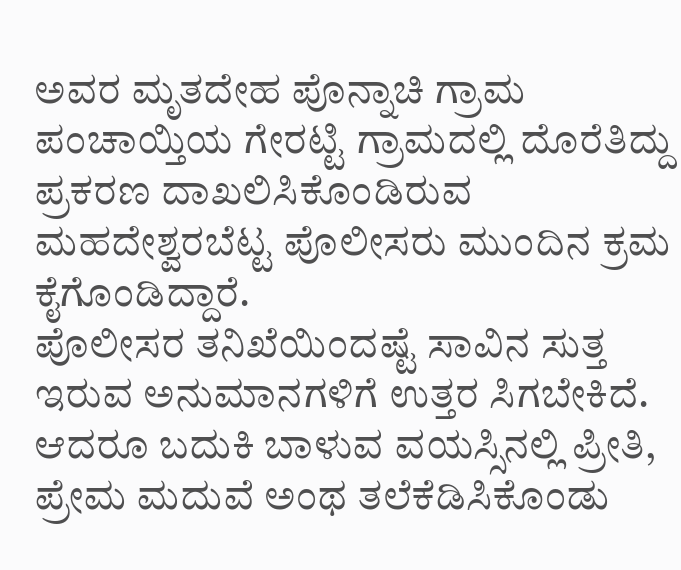ಅವರ ಮೃತದೇಹ ಪೊನ್ನಾಚಿ ಗ್ರಾಮ ಪಂಚಾಯ್ತಿಯ ಗೇರಟ್ಟಿ ಗ್ರಾಮದಲ್ಲಿ ದೊರೆತಿದ್ದು ಪ್ರಕರಣ ದಾಖಲಿಸಿಕೊಂಡಿರುವ ಮಹದೇಶ್ವರಬೆಟ್ಟ ಪೊಲೀಸರು ಮುಂದಿನ ಕ್ರಮ ಕೈಗೊಂಡಿದ್ದಾರೆ.
ಪೊಲೀಸರ ತನಿಖೆಯಿಂದಷ್ಟೆ ಸಾವಿನ ಸುತ್ತ ಇರುವ ಅನುಮಾನಗಳಿಗೆ ಉತ್ತರ ಸಿಗಬೇಕಿದೆ. ಆದರೂ ಬದುಕಿ ಬಾಳುವ ವಯಸ್ಸಿನಲ್ಲಿ ಪ್ರೀತಿ, ಪ್ರೇಮ ಮದುವೆ ಅಂಥ ತಲೆಕೆಡಿಸಿಕೊಂಡು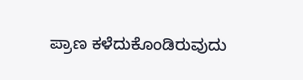ಪ್ರಾಣ ಕಳೆದುಕೊಂಡಿರುವುದು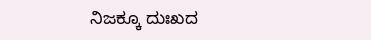ನಿಜಕ್ಕೂ ದುಃಖದ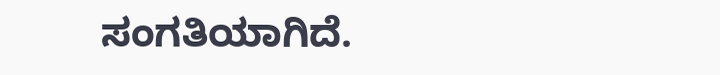ಸಂಗತಿಯಾಗಿದೆ.